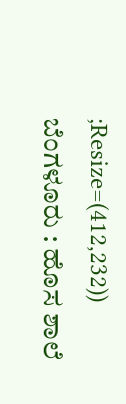;Resize=(412,232))
ಬೆಂಗಳೂರು : ಹೊಸ ಶಾಲೆ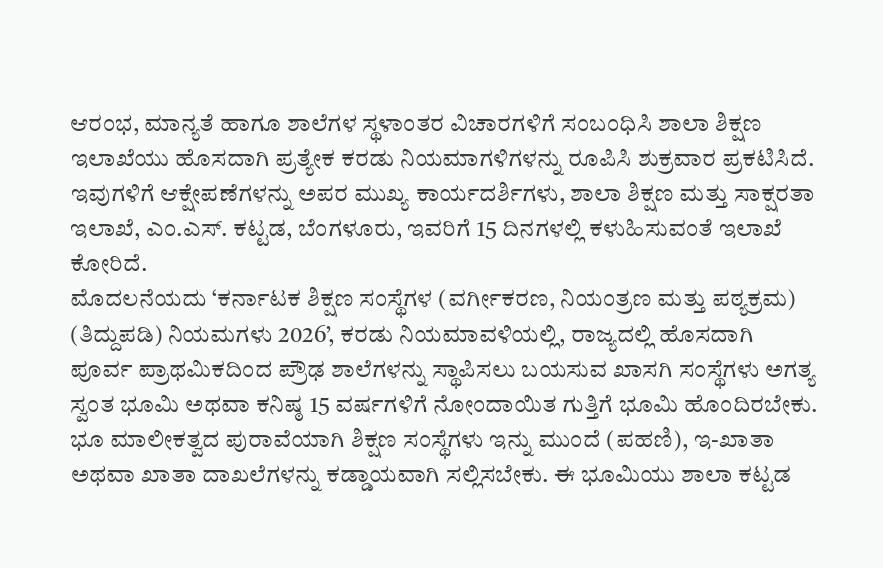ಆರಂಭ, ಮಾನ್ಯತೆ ಹಾಗೂ ಶಾಲೆಗಳ ಸ್ಥಳಾಂತರ ವಿಚಾರಗಳಿಗೆ ಸಂಬಂಧಿಸಿ ಶಾಲಾ ಶಿಕ್ಷಣ ಇಲಾಖೆಯು ಹೊಸದಾಗಿ ಪ್ರತ್ಯೇಕ ಕರಡು ನಿಯಮಾಗಳಿಗಳನ್ನು ರೂಪಿಸಿ ಶುಕ್ರವಾರ ಪ್ರಕಟಿಸಿದೆ.
ಇವುಗಳಿಗೆ ಆಕ್ಷೇಪಣೆಗಳನ್ನು ಅಪರ ಮುಖ್ಯ ಕಾರ್ಯದರ್ಶಿಗಳು, ಶಾಲಾ ಶಿಕ್ಷಣ ಮತ್ತು ಸಾಕ್ಷರತಾ ಇಲಾಖೆ, ಎಂ.ಎಸ್. ಕಟ್ಟಡ, ಬೆಂಗಳೂರು, ಇವರಿಗೆ 15 ದಿನಗಳಲ್ಲಿ ಕಳುಹಿಸುವಂತೆ ಇಲಾಖೆ ಕೋರಿದೆ.
ಮೊದಲನೆಯದು ‘ಕರ್ನಾಟಕ ಶಿಕ್ಷಣ ಸಂಸ್ಥೆಗಳ (ವರ್ಗೀಕರಣ, ನಿಯಂತ್ರಣ ಮತ್ತು ಪಠ್ಯಕ್ರಮ) (ತಿದ್ದುಪಡಿ) ನಿಯಮಗಳು 2026’, ಕರಡು ನಿಯಮಾವಳಿಯಲ್ಲಿ, ರಾಜ್ಯದಲ್ಲಿ ಹೊಸದಾಗಿ ಪೂರ್ವ ಪ್ರಾಥಮಿಕದಿಂದ ಪ್ರೌಢ ಶಾಲೆಗಳನ್ನು ಸ್ಥಾಪಿಸಲು ಬಯಸುವ ಖಾಸಗಿ ಸಂಸ್ಥೆಗಳು ಅಗತ್ಯ ಸ್ವಂತ ಭೂಮಿ ಅಥವಾ ಕನಿಷ್ಠ 15 ವರ್ಷಗಳಿಗೆ ನೋಂದಾಯಿತ ಗುತ್ತಿಗೆ ಭೂಮಿ ಹೊಂದಿರಬೇಕು. ಭೂ ಮಾಲೀಕತ್ವದ ಪುರಾವೆಯಾಗಿ ಶಿಕ್ಷಣ ಸಂಸ್ಥೆಗಳು ಇನ್ನು ಮುಂದೆ (ಪಹಣಿ), ಇ-ಖಾತಾ ಅಥವಾ ಖಾತಾ ದಾಖಲೆಗಳನ್ನು ಕಡ್ಡಾಯವಾಗಿ ಸಲ್ಲಿಸಬೇಕು. ಈ ಭೂಮಿಯು ಶಾಲಾ ಕಟ್ಟಡ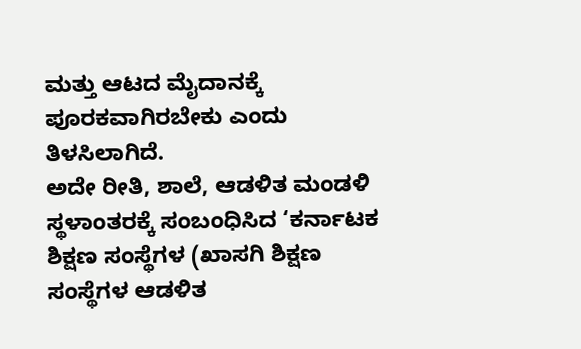ಮತ್ತು ಆಟದ ಮೈದಾನಕ್ಕೆ ಪೂರಕವಾಗಿರಬೇಕು ಎಂದು ತಿಳಸಿಲಾಗಿದೆ.
ಅದೇ ರೀತಿ, ಶಾಲೆ, ಆಡಳಿತ ಮಂಡಳಿ ಸ್ಥಳಾಂತರಕ್ಕೆ ಸಂಬಂಧಿಸಿದ ‘ಕರ್ನಾಟಕ ಶಿಕ್ಷಣ ಸಂಸ್ಥೆಗಳ (ಖಾಸಗಿ ಶಿಕ್ಷಣ ಸಂಸ್ಥೆಗಳ ಆಡಳಿತ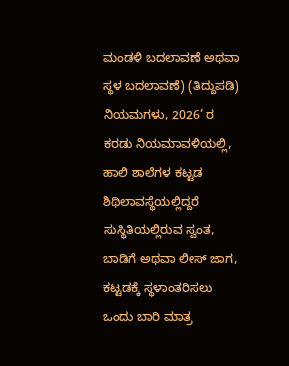ಮಂಡಳಿ ಬದಲಾವಣೆ ಅಥವಾ ಸ್ಥಳ ಬದಲಾವಣೆ) (ತಿದ್ದುಪಡಿ) ನಿಯಮಗಳು, 2026’ ರ ಕರಡು ನಿಯಮಾವಳಿಯಲ್ಲಿ, ಹಾಲಿ ಶಾಲೆಗಳ ಕಟ್ಟಡ ಶಿಥಿಲಾವಸ್ಥೆಯಲ್ಲಿದ್ದರೆ ಸುಸ್ಥಿತಿಯಲ್ಲಿರುವ ಸ್ವಂತ, ಬಾಡಿಗೆ ಅಥವಾ ಲೀಸ್ ಜಾಗ, ಕಟ್ಟಡಕ್ಕೆ ಸ್ಥಳಾಂತರಿಸಲು ಒಂದು ಬಾರಿ ಮಾತ್ರ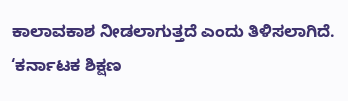ಕಾಲಾವಕಾಶ ನೀಡಲಾಗುತ್ತದೆ ಎಂದು ತಿಳಿಸಲಾಗಿದೆ.
‘ಕರ್ನಾಟಕ ಶಿಕ್ಷಣ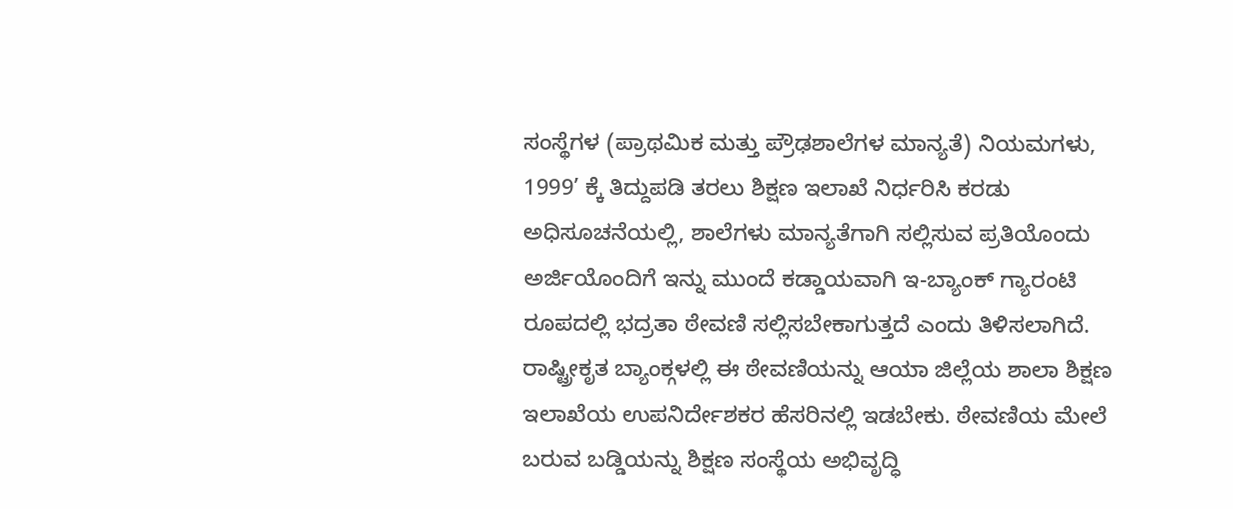ಸಂಸ್ಥೆಗಳ (ಪ್ರಾಥಮಿಕ ಮತ್ತು ಪ್ರೌಢಶಾಲೆಗಳ ಮಾನ್ಯತೆ) ನಿಯಮಗಳು, 1999’ ಕ್ಕೆ ತಿದ್ದುಪಡಿ ತರಲು ಶಿಕ್ಷಣ ಇಲಾಖೆ ನಿರ್ಧರಿಸಿ ಕರಡು ಅಧಿಸೂಚನೆಯಲ್ಲಿ, ಶಾಲೆಗಳು ಮಾನ್ಯತೆಗಾಗಿ ಸಲ್ಲಿಸುವ ಪ್ರತಿಯೊಂದು ಅರ್ಜಿಯೊಂದಿಗೆ ಇನ್ನು ಮುಂದೆ ಕಡ್ಡಾಯವಾಗಿ ಇ-ಬ್ಯಾಂಕ್ ಗ್ಯಾರಂಟಿ ರೂಪದಲ್ಲಿ ಭದ್ರತಾ ಠೇವಣಿ ಸಲ್ಲಿಸಬೇಕಾಗುತ್ತದೆ ಎಂದು ತಿಳಿಸಲಾಗಿದೆ.
ರಾಷ್ಟ್ರೀಕೃತ ಬ್ಯಾಂಕ್ಗಳಲ್ಲಿ ಈ ಠೇವಣಿಯನ್ನು ಆಯಾ ಜಿಲ್ಲೆಯ ಶಾಲಾ ಶಿಕ್ಷಣ ಇಲಾಖೆಯ ಉಪನಿರ್ದೇಶಕರ ಹೆಸರಿನಲ್ಲಿ ಇಡಬೇಕು. ಠೇವಣಿಯ ಮೇಲೆ ಬರುವ ಬಡ್ಡಿಯನ್ನು ಶಿಕ್ಷಣ ಸಂಸ್ಥೆಯ ಅಭಿವೃದ್ಧಿ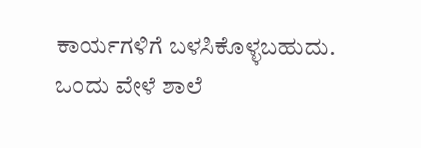ಕಾರ್ಯಗಳಿಗೆ ಬಳಸಿಕೊಳ್ಳಬಹುದು. ಒಂದು ವೇಳೆ ಶಾಲೆ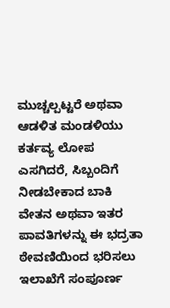ಮುಚ್ಚಲ್ಪಟ್ಟರೆ ಅಥವಾ ಆಡಳಿತ ಮಂಡಳಿಯು ಕರ್ತವ್ಯ ಲೋಪ ಎಸಗಿದರೆ, ಸಿಬ್ಬಂದಿಗೆ ನೀಡಬೇಕಾದ ಬಾಕಿ ವೇತನ ಅಥವಾ ಇತರ ಪಾವತಿಗಳನ್ನು ಈ ಭದ್ರತಾ ಠೇವಣಿಯಿಂದ ಭರಿಸಲು ಇಲಾಖೆಗೆ ಸಂಪೂರ್ಣ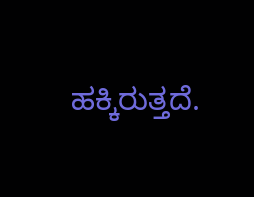ಹಕ್ಕಿರುತ್ತದೆ.